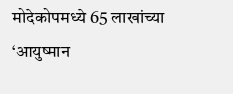मोदेकोपमध्ये 65 लाखांच्या ‘आयुष्मान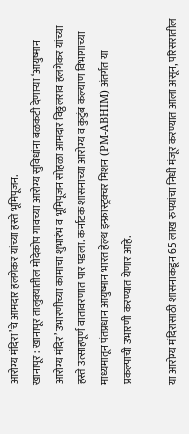आरोग्य मंदिरा’चे आमदार हलगेकर यांच्या हस्ते भूमिपूजन.
खानापूर : खानापूर तालुक्यातील मोदेकोप गावच्या आरोग्य सुविधांना बळकटी देणाऱ्या ‘आयुष्मान आरोग्य मंदिर’ उभारणीच्या कामाचा शुभारंभ व भूमिपूजन सोहळा आमदार विठ्ठलराव हलगेकर यांच्या हस्ते उत्साहपूर्ण वातावरणात पार पडला. कर्नाटक शासनाच्या आरोग्य व कुटुंब कल्याण विभागाच्या माध्यमातून पंतप्रधान आयुष्मान भारत हेल्थ इन्फ्रास्ट्रक्चर मिशन (PM-ABHIM) अंतर्गत या प्रकल्पाची उभारणी करण्यात येणार आहे.

या आरोग्य मंदिरासाठी शासनाकडून 65 लाख रुपयांचा निधी मंजूर करण्यात आला असून, परिसरातील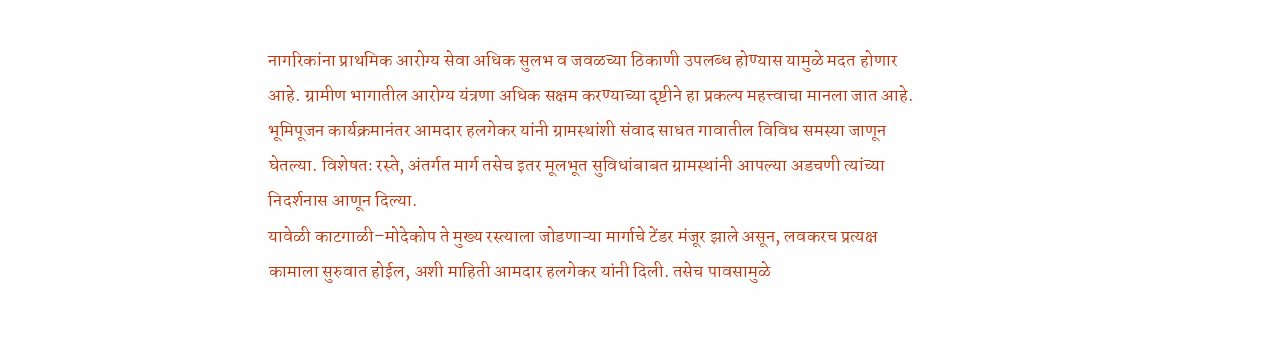नागरिकांना प्राथमिक आरोग्य सेवा अधिक सुलभ व जवळच्या ठिकाणी उपलब्ध होण्यास यामुळे मदत होणार आहे. ग्रामीण भागातील आरोग्य यंत्रणा अधिक सक्षम करण्याच्या दृष्टीने हा प्रकल्प महत्त्वाचा मानला जात आहे.
भूमिपूजन कार्यक्रमानंतर आमदार हलगेकर यांनी ग्रामस्थांशी संवाद साधत गावातील विविध समस्या जाणून घेतल्या. विशेषतः रस्ते, अंतर्गत मार्ग तसेच इतर मूलभूत सुविधांबाबत ग्रामस्थांनी आपल्या अडचणी त्यांच्या निदर्शनास आणून दिल्या.
यावेळी काटगाळी–मोदेकोप ते मुख्य रस्त्याला जोडणाऱ्या मार्गाचे टेंडर मंजूर झाले असून, लवकरच प्रत्यक्ष कामाला सुरुवात होईल, अशी माहिती आमदार हलगेकर यांनी दिली. तसेच पावसामुळे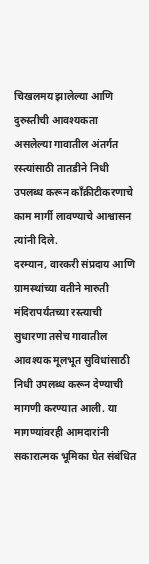चिखलमय झालेल्या आणि दुरुस्तीची आवश्यकता असलेल्या गावातील अंतर्गत रस्त्यांसाठी तातडीने निधी उपलब्ध करून काँक्रीटीकरणाचे काम मार्गी लावण्याचे आश्वासन त्यांनी दिले.
दरम्यान, वारकरी संप्रदाय आणि ग्रामस्थांच्या वतीने मारुती मंदिरापर्यंतच्या रस्त्याची सुधारणा तसेच गावातील आवश्यक मूलभूत सुविधांसाठी निधी उपलब्ध करून देण्याची मागणी करण्यात आली. या मागण्यांवरही आमदारांनी सकारात्मक भूमिका घेत संबंधित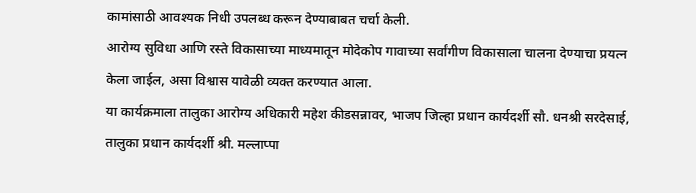कामांसाठी आवश्यक निधी उपलब्ध करून देण्याबाबत चर्चा केली.
आरोग्य सुविधा आणि रस्ते विकासाच्या माध्यमातून मोदेकोप गावाच्या सर्वांगीण विकासाला चालना देण्याचा प्रयत्न केला जाईल, असा विश्वास यावेळी व्यक्त करण्यात आला.
या कार्यक्रमाला तालुका आरोग्य अधिकारी महेश कीडसन्नावर, भाजप जिल्हा प्रधान कार्यदर्शी सौ. धनश्री सरदेसाई, तालुका प्रधान कार्यदर्शी श्री. मल्लाप्पा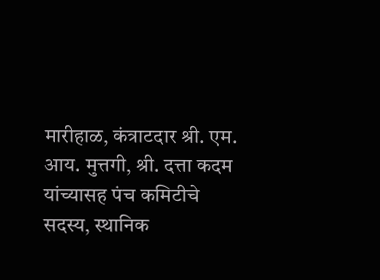मारीहाळ, कंत्राटदार श्री. एम. आय. मुत्तगी, श्री. दत्ता कदम यांच्यासह पंच कमिटीचे सदस्य, स्थानिक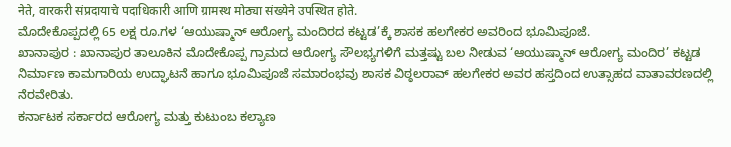नेते, वारकरी संप्रदायाचे पदाधिकारी आणि ग्रामस्थ मोठ्या संख्येने उपस्थित होते.
ಮೊದೇಕೊಪ್ಪದಲ್ಲಿ 65 ಲಕ್ಷ ರೂ.ಗಳ ‘ಆಯುಷ್ಮಾನ್ ಆರೋಗ್ಯ ಮಂದಿರದ ಕಟ್ಟಡ’ಕ್ಕೆ ಶಾಸಕ ಹಲಗೇಕರ ಅವರಿಂದ ಭೂಮಿಪೂಜೆ.
ಖಾನಾಪುರ : ಖಾನಾಪುರ ತಾಲೂಕಿನ ಮೊದೇಕೊಪ್ಪ ಗ್ರಾಮದ ಆರೋಗ್ಯ ಸೌಲಭ್ಯಗಳಿಗೆ ಮತ್ತಷ್ಟು ಬಲ ನೀಡುವ ‘ಆಯುಷ್ಮಾನ್ ಆರೋಗ್ಯ ಮಂದಿರ’ ಕಟ್ಟಡ ನಿರ್ಮಾಣ ಕಾಮಗಾರಿಯ ಉದ್ಘಾಟನೆ ಹಾಗೂ ಭೂಮಿಪೂಜೆ ಸಮಾರಂಭವು ಶಾಸಕ ವಿಠ್ಠಲರಾವ್ ಹಲಗೇಕರ ಅವರ ಹಸ್ತದಿಂದ ಉತ್ಸಾಹದ ವಾತಾವರಣದಲ್ಲಿ ನೆರವೇರಿತು.
ಕರ್ನಾಟಕ ಸರ್ಕಾರದ ಆರೋಗ್ಯ ಮತ್ತು ಕುಟುಂಬ ಕಲ್ಯಾಣ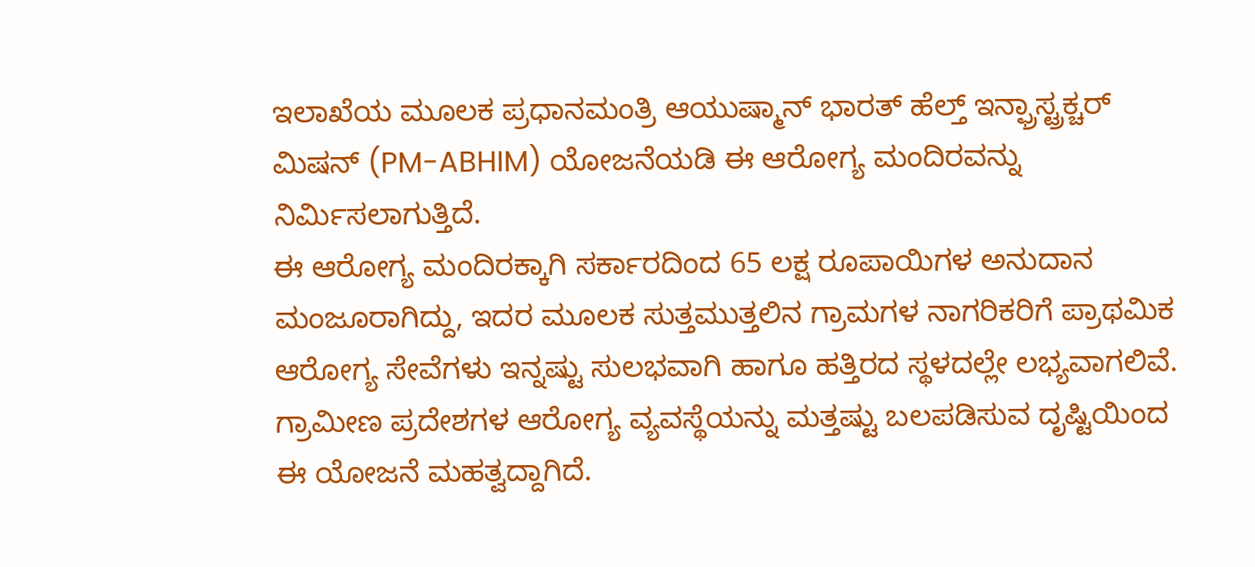ಇಲಾಖೆಯ ಮೂಲಕ ಪ್ರಧಾನಮಂತ್ರಿ ಆಯುಷ್ಮಾನ್ ಭಾರತ್ ಹೆಲ್ತ್ ಇನ್ಫ್ರಾಸ್ಟ್ರಕ್ಚರ್ ಮಿಷನ್ (PM-ABHIM) ಯೋಜನೆಯಡಿ ಈ ಆರೋಗ್ಯ ಮಂದಿರವನ್ನು ನಿರ್ಮಿಸಲಾಗುತ್ತಿದೆ.
ಈ ಆರೋಗ್ಯ ಮಂದಿರಕ್ಕಾಗಿ ಸರ್ಕಾರದಿಂದ 65 ಲಕ್ಷ ರೂಪಾಯಿಗಳ ಅನುದಾನ ಮಂಜೂರಾಗಿದ್ದು, ಇದರ ಮೂಲಕ ಸುತ್ತಮುತ್ತಲಿನ ಗ್ರಾಮಗಳ ನಾಗರಿಕರಿಗೆ ಪ್ರಾಥಮಿಕ ಆರೋಗ್ಯ ಸೇವೆಗಳು ಇನ್ನಷ್ಟು ಸುಲಭವಾಗಿ ಹಾಗೂ ಹತ್ತಿರದ ಸ್ಥಳದಲ್ಲೇ ಲಭ್ಯವಾಗಲಿವೆ. ಗ್ರಾಮೀಣ ಪ್ರದೇಶಗಳ ಆರೋಗ್ಯ ವ್ಯವಸ್ಥೆಯನ್ನು ಮತ್ತಷ್ಟು ಬಲಪಡಿಸುವ ದೃಷ್ಟಿಯಿಂದ ಈ ಯೋಜನೆ ಮಹತ್ವದ್ದಾಗಿದೆ.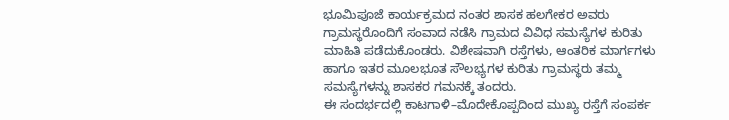ಭೂಮಿಪೂಜೆ ಕಾರ್ಯಕ್ರಮದ ನಂತರ ಶಾಸಕ ಹಲಗೇಕರ ಅವರು ಗ್ರಾಮಸ್ಥರೊಂದಿಗೆ ಸಂವಾದ ನಡೆಸಿ ಗ್ರಾಮದ ವಿವಿಧ ಸಮಸ್ಯೆಗಳ ಕುರಿತು ಮಾಹಿತಿ ಪಡೆದುಕೊಂಡರು. ವಿಶೇಷವಾಗಿ ರಸ್ತೆಗಳು, ಆಂತರಿಕ ಮಾರ್ಗಗಳು ಹಾಗೂ ಇತರ ಮೂಲಭೂತ ಸೌಲಭ್ಯಗಳ ಕುರಿತು ಗ್ರಾಮಸ್ಥರು ತಮ್ಮ ಸಮಸ್ಯೆಗಳನ್ನು ಶಾಸಕರ ಗಮನಕ್ಕೆ ತಂದರು.
ಈ ಸಂದರ್ಭದಲ್ಲಿ ಕಾಟಗಾಳಿ–ಮೊದೇಕೊಪ್ಪದಿಂದ ಮುಖ್ಯ ರಸ್ತೆಗೆ ಸಂಪರ್ಕ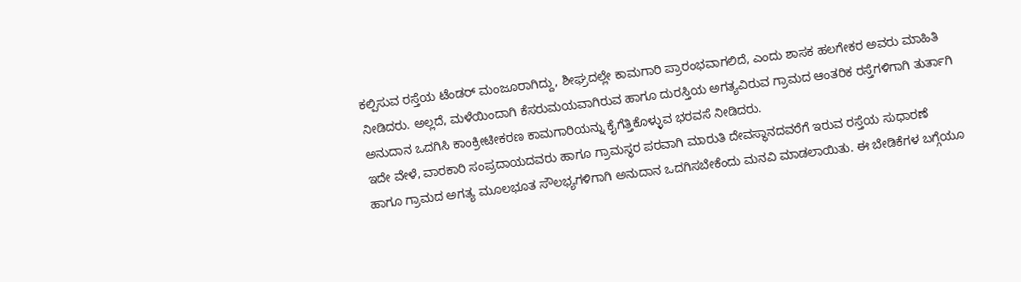ಕಲ್ಪಿಸುವ ರಸ್ತೆಯ ಟೆಂಡರ್ ಮಂಜೂರಾಗಿದ್ದು, ಶೀಘ್ರದಲ್ಲೇ ಕಾಮಗಾರಿ ಪ್ರಾರಂಭವಾಗಲಿದೆ, ಎಂದು ಶಾಸಕ ಹಲಗೇಕರ ಅವರು ಮಾಹಿತಿ ನೀಡಿದರು. ಅಲ್ಲದೆ, ಮಳೆಯಿಂದಾಗಿ ಕೆಸರುಮಯವಾಗಿರುವ ಹಾಗೂ ದುರಸ್ತಿಯ ಅಗತ್ಯವಿರುವ ಗ್ರಾಮದ ಆಂತರಿಕ ರಸ್ತೆಗಳಿಗಾಗಿ ತುರ್ತಾಗಿ ಅನುದಾನ ಒದಗಿಸಿ ಕಾಂಕ್ರೀಟೀಕರಣ ಕಾಮಗಾರಿಯನ್ನು ಕೈಗೆತ್ತಿಕೊಳ್ಳುವ ಭರವಸೆ ನೀಡಿದರು.
ಇದೇ ವೇಳೆ, ವಾರಕಾರಿ ಸಂಪ್ರದಾಯದವರು ಹಾಗೂ ಗ್ರಾಮಸ್ಥರ ಪರವಾಗಿ ಮಾರುತಿ ದೇವಸ್ಥಾನದವರೆಗೆ ಇರುವ ರಸ್ತೆಯ ಸುಧಾರಣೆ ಹಾಗೂ ಗ್ರಾಮದ ಅಗತ್ಯ ಮೂಲಭೂತ ಸೌಲಭ್ಯಗಳಿಗಾಗಿ ಅನುದಾನ ಒದಗಿಸಬೇಕೆಂದು ಮನವಿ ಮಾಡಲಾಯಿತು. ಈ ಬೇಡಿಕೆಗಳ ಬಗ್ಗೆಯೂ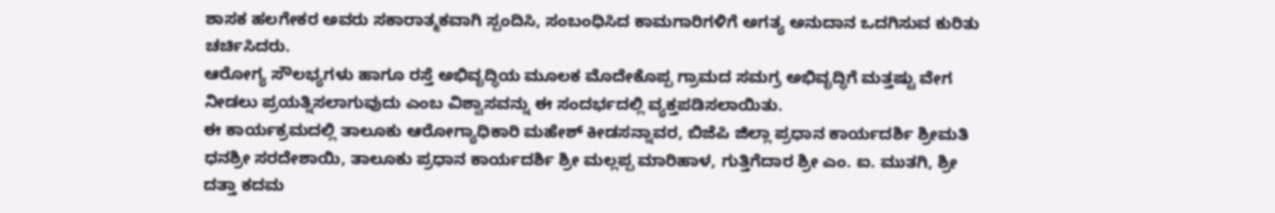ಶಾಸಕ ಹಲಗೇಕರ ಅವರು ಸಕಾರಾತ್ಮಕವಾಗಿ ಸ್ಪಂದಿಸಿ, ಸಂಬಂಧಿಸಿದ ಕಾಮಗಾರಿಗಳಿಗೆ ಅಗತ್ಯ ಅನುದಾನ ಒದಗಿಸುವ ಕುರಿತು ಚರ್ಚಿಸಿದರು.
ಆರೋಗ್ಯ ಸೌಲಭ್ಯಗಳು ಹಾಗೂ ರಸ್ತೆ ಅಭಿವೃದ್ಧಿಯ ಮೂಲಕ ಮೊದೇಕೊಪ್ಪ ಗ್ರಾಮದ ಸಮಗ್ರ ಅಭಿವೃದ್ಧಿಗೆ ಮತ್ತಷ್ಟು ವೇಗ ನೀಡಲು ಪ್ರಯತ್ನಿಸಲಾಗುವುದು ಎಂಬ ವಿಶ್ವಾಸವನ್ನು ಈ ಸಂದರ್ಭದಲ್ಲಿ ವ್ಯಕ್ತಪಡಿಸಲಾಯಿತು.
ಈ ಕಾರ್ಯಕ್ರಮದಲ್ಲಿ ತಾಲೂಕು ಆರೋಗ್ಯಾಧಿಕಾರಿ ಮಹೇಶ್ ಕೀಡಸನ್ನಾವರ, ಬಿಜೆಪಿ ಜಿಲ್ಲಾ ಪ್ರಧಾನ ಕಾರ್ಯದರ್ಶಿ ಶ್ರೀಮತಿ ಧನಶ್ರೀ ಸರದೇಶಾಯಿ, ತಾಲೂಕು ಪ್ರಧಾನ ಕಾರ್ಯದರ್ಶಿ ಶ್ರೀ ಮಲ್ಲಪ್ಪ ಮಾರಿಹಾಳ, ಗುತ್ತಿಗೆದಾರ ಶ್ರೀ ಎಂ. ಐ. ಮುತಗಿ, ಶ್ರೀ ದತ್ತಾ ಕದಮ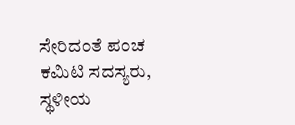ಸೇರಿದಂತೆ ಪಂಚ ಕಮಿಟಿ ಸದಸ್ಯರು, ಸ್ಥಳೀಯ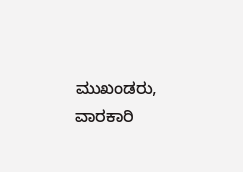ಮುಖಂಡರು, ವಾರಕಾರಿ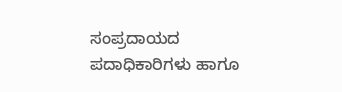ಸಂಪ್ರದಾಯದ ಪದಾಧಿಕಾರಿಗಳು ಹಾಗೂ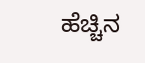ಹೆಚ್ಚಿನ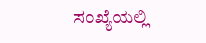ಸಂಖ್ಯೆಯಲ್ಲಿ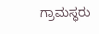ಗ್ರಾಮಸ್ಥರು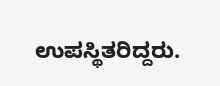ಉಪಸ್ಥಿತರಿದ್ದರು.